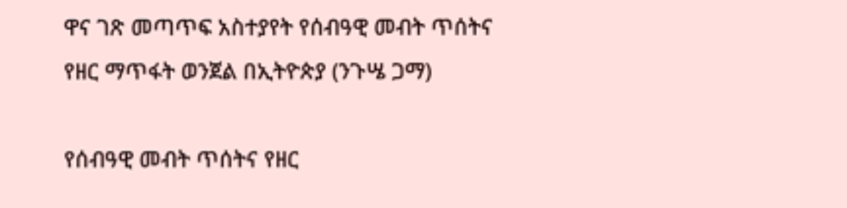ዋና ገጽ መጣጥፍ አስተያየት የሰብዓዊ መብት ጥሰትና የዘር ማጥፋት ወንጀል በኢትዮጵያ (ንጉሤ ጋማ)

የሰብዓዊ መብት ጥሰትና የዘር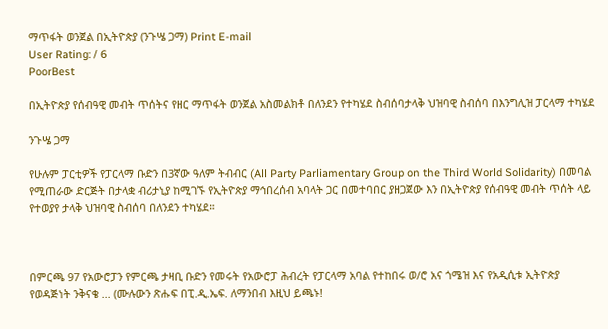ማጥፋት ወንጀል በኢትዮጵያ (ንጉሤ ጋማ) Print E-mail
User Rating: / 6
PoorBest

በኢትዮጵያ የሰብዓዊ መብት ጥሰትና የዘር ማጥፋት ወንጀል አስመልክቶ በለንደን የተካሄደ ስብሰባታላቅ ህዝባዊ ስብሰባ በእንግሊዝ ፓርላማ ተካሄደ

ንጉሤ ጋማ

የሁሉም ፓርቲዎች የፓርላማ ቡድን በ3ኛው ዓለም ትብብር (All Party Parliamentary Group on the Third World Solidarity) በመባል የሚጠራው ድርጅት በታላቋ ብሪታኒያ ከሚገኙ የኢትዮጵያ ማኅበረሰብ አባላት ጋር በመተባበር ያዘጋጀው እን በኢትዮጵያ የሰብዓዊ መብት ጥሰት ላይ የተወያየ ታላቅ ህዝባዊ ስብሰባ በለንደን ተካሄደ።



በምርጫ 97 የአውሮፓን የምርጫ ታዛቢ ቡድን የመሩት የአውሮፓ ሕብረት የፓርላማ አባል የተከበሩ ወ/ሮ አና ጎሜዝ እና የአዲሲቱ ኢትዮጵያ የወዳጅነት ንቅናቄ ... (ሙሉውን ጽሑፍ በፒ.ዲ.ኤፍ. ለማንበብ እዚህ ይጫኑ!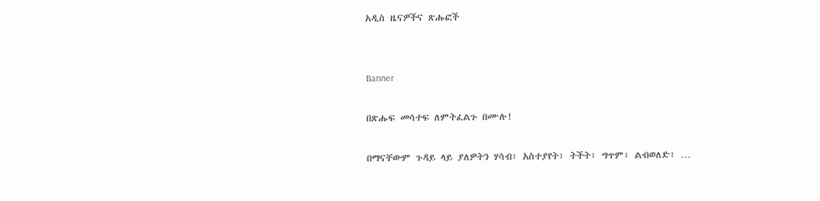አዲስ ዜናዎችና ጽሑፎች


Banner

በጽሑፍ መሳተፍ ለምትፈልጉ በሙሉ!

በማናቸውም ጉዳይ ላይ ያለዎትን ሃሳብ፣ አስተያየት፣ ትችት፣ ግጥም፣ ልብወለድ፣ …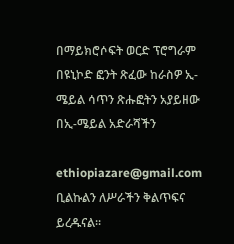በማይክሮሶፍት ወርድ ፕሮግራም በዩኒኮድ ፎንት ጽፈው ከራስዎ ኢ-ሜይል ሳጥን ጽሑፎትን አያይዘው በኢ-ሜይል አድራሻችን

ethiopiazare@gmail.com ቢልኩልን ለሥራችን ቅልጥፍና ይረዱናል።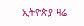ኢትዮጵያ ዛሬ